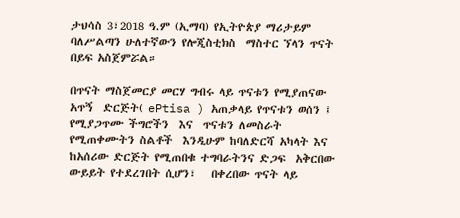ታህሳስ 3፣2018 ዓ.ም (ኢማባ) የኢትዮጵያ ማሪታይም ባለሥልጣን ሁለተኛውን የሎጂስቲክስ  ማስተር ኘላን ጥናት በይፍ አስጀምሯል።

በጥናት ማስጀመርያ መርሃ ግብሩ ላይ ጥናቱን የሚያጠናው  አጥኝ  ድርጅት( ePtisa ) አጠቃላይ የጥናቱን ወሰን ፤ የሚያጋጥሙ ችግሮችን  እና  ጥናቱን ለመስራት የሚጠቀሙትን ስልቶች  እንዲሁም ከባለድርሻ አካላት እና ከአሰሪው ድርጅት የሚጠበቁ ተግባራትንና ድጋፍ  አቅርበው ውይይት የተደረገበት ሲሆን፣   በቀረበው ጥናት ላይ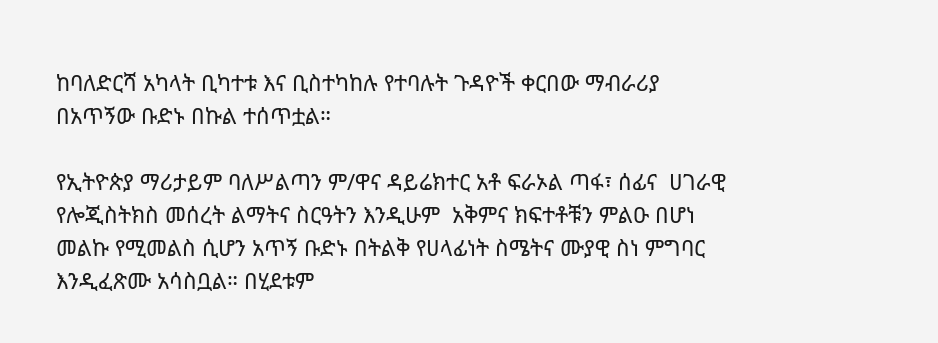ከባለድርሻ አካላት ቢካተቱ እና ቢስተካከሉ የተባሉት ጉዳዮች ቀርበው ማብራሪያ  በአጥኝው ቡድኑ በኩል ተሰጥቷል።

የኢትዮጵያ ማሪታይም ባለሥልጣን ም/ዋና ዳይሬክተር አቶ ፍራኦል ጣፋ፣ ሰፊና  ሀገራዊ  የሎጂስትክስ መሰረት ልማትና ስርዓትን እንዲሁም  አቅምና ክፍተቶቹን ምልዑ በሆነ መልኩ የሚመልስ ሲሆን አጥኝ ቡድኑ በትልቅ የሀላፊነት ስሜትና ሙያዊ ስነ ምግባር እንዲፈጽሙ አሳስቧል። በሂደቱም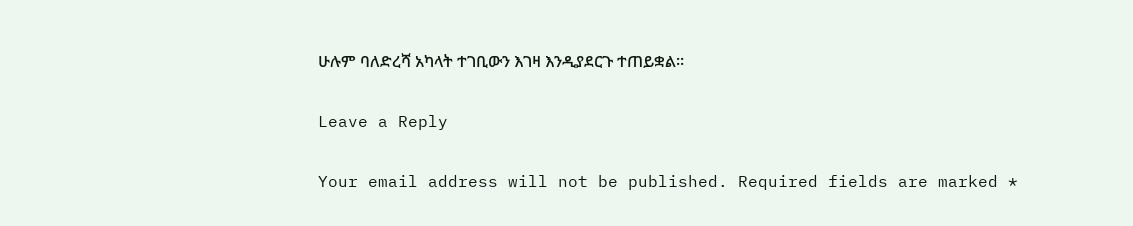ሁሉም ባለድረሻ አካላት ተገቢውን እገዛ እንዲያደርጉ ተጠይቋል።

Leave a Reply

Your email address will not be published. Required fields are marked *